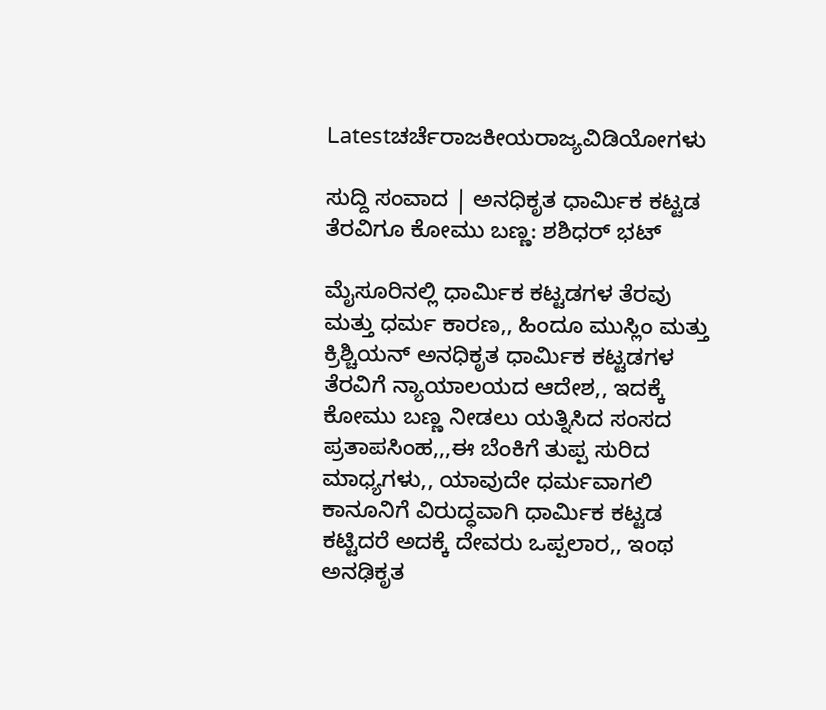Latestಚರ್ಚೆರಾಜಕೀಯರಾಜ್ಯವಿಡಿಯೋಗಳು

ಸುದ್ದಿ ಸಂವಾದ | ಅನಧಿಕೃತ ಧಾರ್ಮಿಕ ಕಟ್ಟಡ ತೆರವಿಗೂ ಕೋಮು ಬಣ್ಣ: ಶಶಿಧರ್ ಭಟ್

ಮೈಸೂರಿನಲ್ಲಿ ಧಾರ್ಮಿಕ ಕಟ್ಟಡಗಳ ತೆರವು ಮತ್ತು ಧರ್ಮ ಕಾರಣ,, ಹಿಂದೂ ಮುಸ್ಲಿಂ ಮತ್ತು ಕ್ರಿಶ್ಚಿಯನ್ ಅನಧಿಕೃತ ಧಾರ್ಮಿಕ ಕಟ್ಟಡಗಳ ತೆರವಿಗೆ ನ್ಯಾಯಾಲಯದ ಆದೇಶ,, ಇದಕ್ಕೆ ಕೋಮು ಬಣ್ಣ ನೀಡಲು ಯತ್ನಿಸಿದ ಸಂಸದ ಪ್ರತಾಪಸಿಂಹ,,,ಈ ಬೆಂಕಿಗೆ ತುಪ್ಪ ಸುರಿದ ಮಾಧ್ಯಗಳು,, ಯಾವುದೇ ಧರ್ಮವಾಗಲಿ ಕಾನೂನಿಗೆ ವಿರುದ್ಧವಾಗಿ ಧಾರ್ಮಿಕ ಕಟ್ಟಡ ಕಟ್ಟಿದರೆ ಅದಕ್ಕೆ ದೇವರು ಒಪ್ಪಲಾರ,, ಇಂಥ ಅನಢಿಕೃತ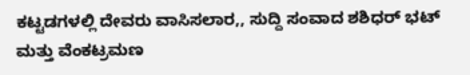ಕಟ್ಟಡಗಳಲ್ಲಿ ದೇವರು ವಾಸಿಸಲಾರ,, ಸುದ್ದಿ ಸಂವಾದ ಶಶಿಧರ್ ಭಟ್ ಮತ್ತು ವೆಂಕಟ್ರಮಣ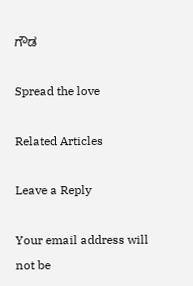ಗೌಡ

Spread the love

Related Articles

Leave a Reply

Your email address will not be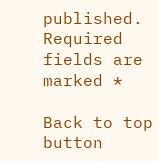published. Required fields are marked *

Back to top button